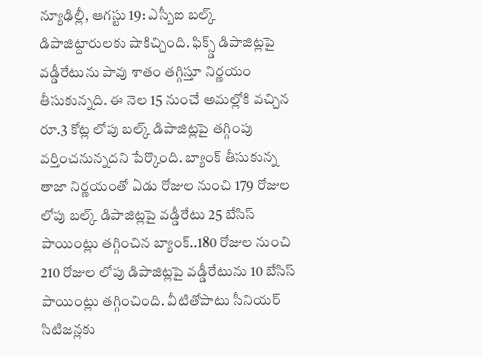న్యూఢిల్లీ, ఆగస్టు 19: ఎస్బీఐ బల్క్ డిపాజిట్దారులకు షాకిచ్చింది. ఫిక్స్డ్ డిపాజిట్లపై వడ్డీరేటును పావు శాతం తగ్గిస్తూ నిర్ణయం తీసుకున్నది. ఈ నెల 15 నుంచే అమల్లోకి వచ్చిన రూ.3 కోట్ల లోపు బల్క్ డిపాజిట్లపై తగ్గింపు వర్తించనున్నదని పేర్కొంది. బ్యాంక్ తీసుకున్న తాజా నిర్ణయంతో ఏడు రోజుల నుంచి 179 రోజుల లోపు బల్క్ డిపాజిట్లపై వడ్డీరేటు 25 బేసిస్ పాయింట్లు తగ్గించిన బ్యాంక్..180 రోజుల నుంచి 210 రోజుల లోపు డిపాజిట్లపై వడ్డీరేటును 10 బేసిస్ పాయింట్లు తగ్గించింది. వీటితోపాటు సీనియర్ సిటిజన్లకు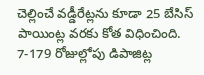చెల్లించే వడ్డీరేట్లను కూడా 25 బేసిస్ పాయింట్ల వరకు కోత విధించింది. 7-179 రోజుల్లోపు డిపాజిట్ల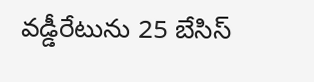వడ్డీరేటును 25 బేసిస్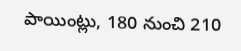పాయింట్లు, 180 నుంచి 210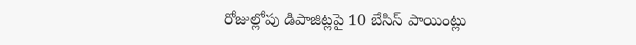రోజుల్లోపు డిపాజిట్లపై 10 బేసిస్ పాయింట్లు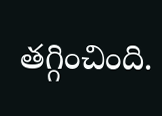తగ్గించింది.